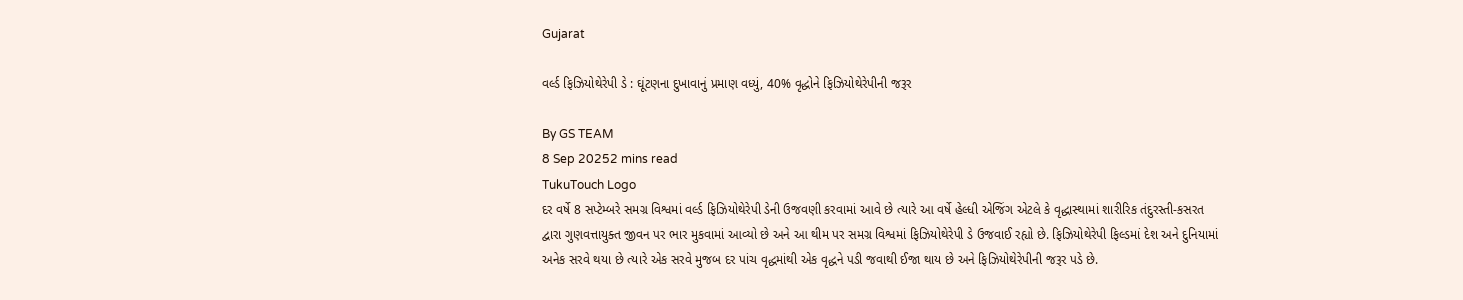Gujarat

વર્લ્ડ ફિઝિયોથેરેપી ડે : ઘૂંટણના દુખાવાનું પ્રમાણ વધ્યું, 40% વૃદ્ધોને ફિઝિયોથેરેપીની જરૂર

By GS TEAM
8 Sep 20252 mins read
TukuTouch Logo
દર વર્ષે 8 સપ્ટેમ્બરે સમગ્ર વિશ્વમાં વર્લ્ડ ફિઝિયોથેરેપી ડેની ઉજવણી કરવામાં આવે છે ત્યારે આ વર્ષે હેલ્ધી એજિંગ એટલે કે વૃદ્ધાસ્થામાં શારીરિક તંદુરસ્તી-કસરત દ્વારા ગુણવત્તાયુક્ત જીવન પર ભાર મુકવામાં આવ્યો છે અને આ થીમ પર સમગ્ર વિશ્વમાં ફિઝિયોથેરેપી ડે ઉજવાઈ રહ્યો છે. ફિઝિયોથેરેપી ફિલ્ડમાં દેશ અને દુનિયામાં અનેક સરવે થયા છે ત્યારે એક સરવે મુજબ દર પાંચ વૃદ્ધમાંથી એક વૃદ્ધને પડી જવાથી ઈજા થાય છે અને ફિઝિયોથેરેપીની જરૂર પડે છે.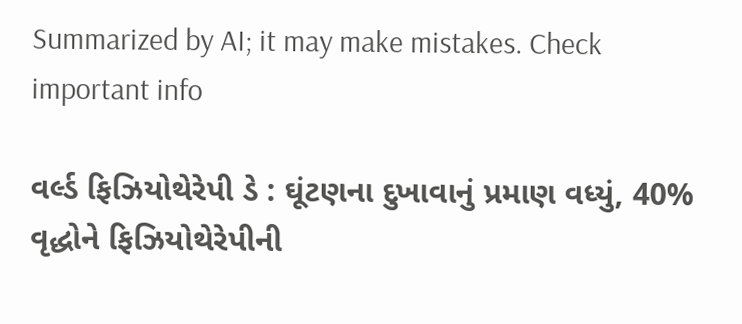Summarized by AI; it may make mistakes. Check important info

વર્લ્ડ ફિઝિયોથેરેપી ડે : ઘૂંટણના દુખાવાનું પ્રમાણ વધ્યું, 40% વૃદ્ધોને ફિઝિયોથેરેપીની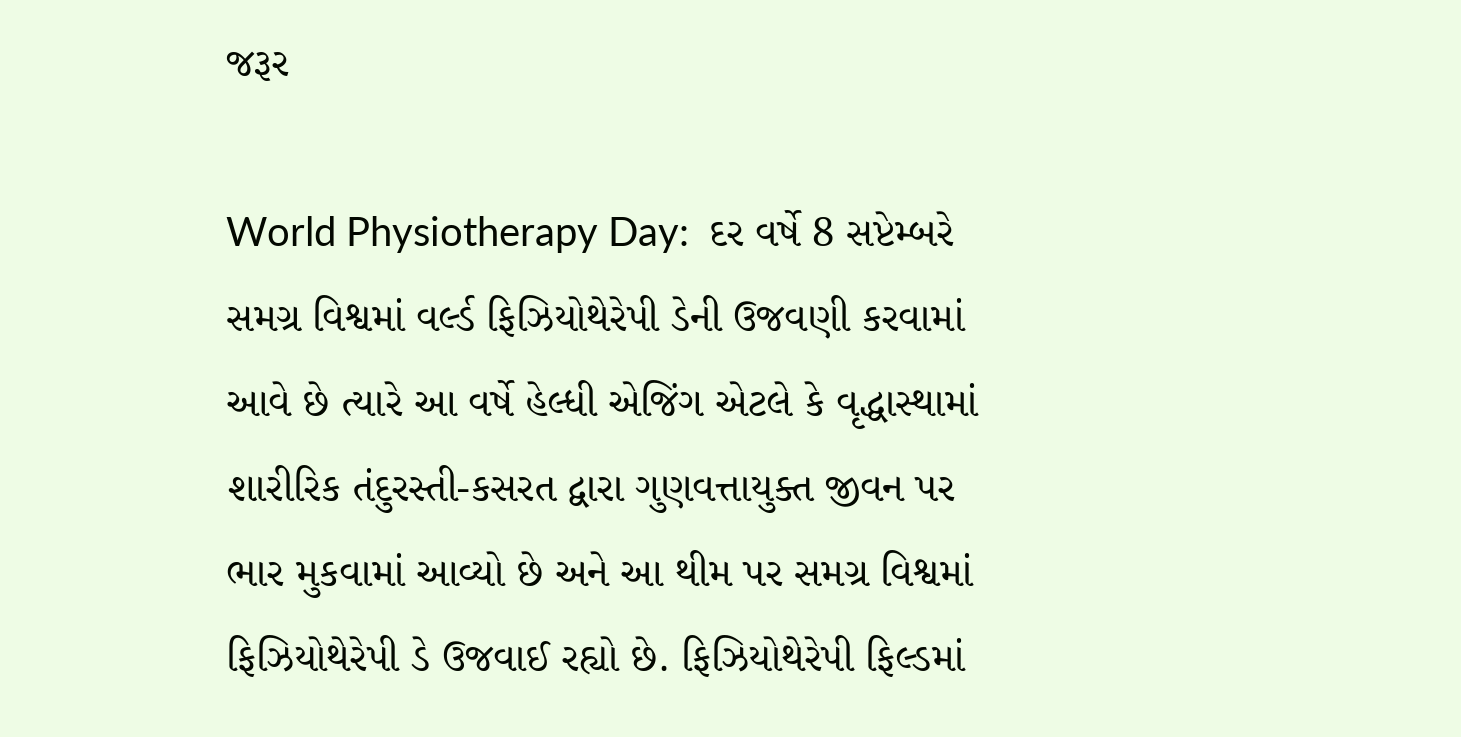જરૂર

World Physiotherapy Day:  દર વર્ષે 8 સપ્ટેમ્બરે સમગ્ર વિશ્વમાં વર્લ્ડ ફિઝિયોથેરેપી ડેની ઉજવણી કરવામાં આવે છે ત્યારે આ વર્ષે હેલ્ધી એજિંગ એટલે કે વૃદ્ધાસ્થામાં શારીરિક તંદુરસ્તી-કસરત દ્વારા ગુણવત્તાયુક્ત જીવન પર ભાર મુકવામાં આવ્યો છે અને આ થીમ પર સમગ્ર વિશ્વમાં ફિઝિયોથેરેપી ડે ઉજવાઈ રહ્યો છે. ફિઝિયોથેરેપી ફિલ્ડમાં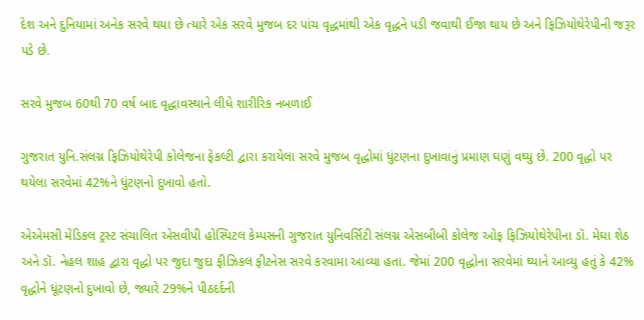દેશ અને દુનિયામાં અનેક સરવે થયા છે ત્યારે એક સરવે મુજબ દર પાંચ વૃદ્ધમાંથી એક વૃદ્ધને પડી જવાથી ઈજા થાય છે અને ફિઝિયોથેરેપીની જરૂર પડે છે.

સરવે મુજબ 60થી 70 વર્ષ બાદ વૃદ્ધાવસ્થાને લીધે શારીરિક નબળાઈ

ગુજરાત યુનિ.સંલગ્ન ફિઝિયોથેરેપી કોલેજના ફેકલ્ટી દ્વારા કરાયેલા સરવે મુજબ વૃદ્ધોમાં ધુંટણના દુખાવાનું પ્રમાણ ઘણું વઘ્યુ છે. 200 વૃદ્ધો પર થયેલા સરવેમાં 42%ને ધુંટણનો દુખાવો હતો.

એએમસી મેડિકલ ટ્રસ્ટ સંચાલિત એસવીપી હોસ્પિટલ કેમ્પસની ગુજરાત યુનિવર્સિટી સંલગ્ન એસબીબી કોલેજ ઓફ ફિઝિયોથેરેપીના ડૉ. મેઘા શેઠ અને ડૉ. નેહલ શાહ દ્વારા વૃદ્ધો પર જુદા જુદા ફીઝિકલ ફીટનેસ સરવે કરવામા આવ્યા હતા. જેમાં 200 વૃદ્ધોના સરવેમાં ઘ્યાને આવ્યુ હતું કે 42% વૃદ્ધોને ધૂંટણનો દુખાવો છે, જ્યારે 29%ને પીઠદર્દની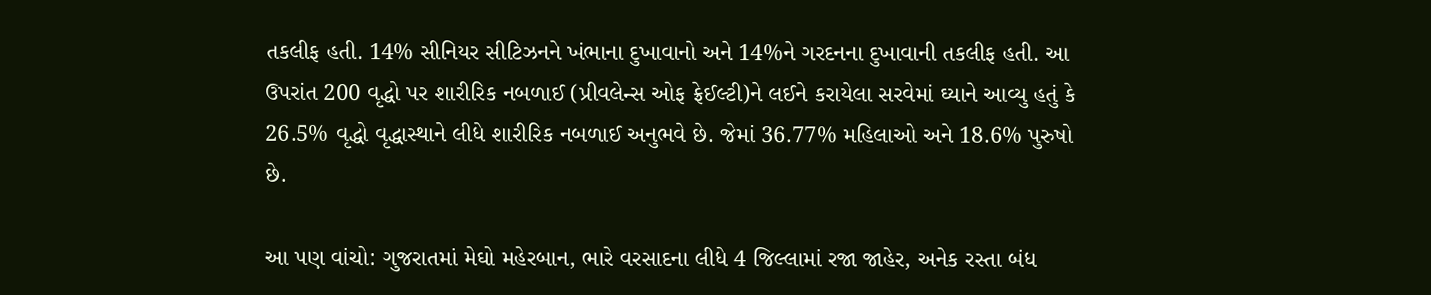તકલીફ હતી. 14% સીનિયર સીટિઝનને ખંભાના દુખાવાનો અને 14%ને ગરદનના દુખાવાની તકલીફ હતી. આ ઉપરાંત 200 વૃદ્ધો પર શારીરિક નબળાઈ (પ્રીવલેન્સ ઓફ ફ્રેઈલ્ટી)ને લઈને કરાયેલા સરવેમાં ઘ્યાને આવ્યુ હતું કે 26.5% વૃદ્ધો વૃદ્ધાસ્થાને લીધે શારીરિક નબળાઈ અનુભવે છે. જેમાં 36.77% મહિલાઓ અને 18.6% પુરુષો છે.

આ પણ વાંચો: ગુજરાતમાં મેઘો મહેરબાન, ભારે વરસાદના લીધે 4 જિલ્લામાં રજા જાહેર, અનેક રસ્તા બંધ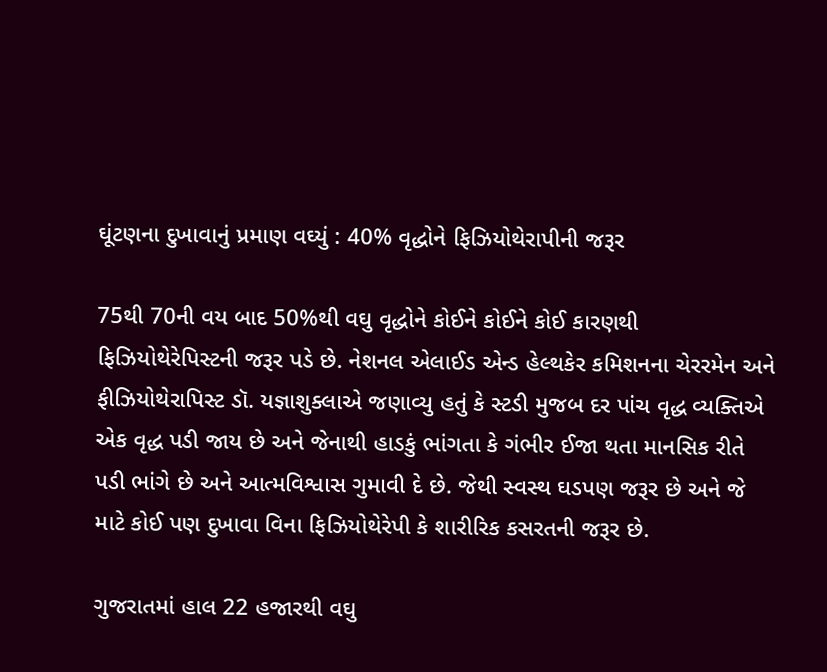ઘૂંટણના દુખાવાનું પ્રમાણ વઘ્યું : 40% વૃદ્ધોને ફિઝિયોથેરાપીની જરૂર

75થી 70ની વય બાદ 50%થી વઘુ વૃદ્ધોને કોઈને કોઈને કોઈ કારણથી ફિઝિયોથેરેપિસ્ટની જરૂર પડે છે. નેશનલ એલાઈડ એન્ડ હેલ્થકેર કમિશનના ચેરરમેન અને ફીઝિયોથેરાપિસ્ટ ડૉ. યજ્ઞાશુક્લાએ જણાવ્યુ હતું કે સ્ટડી મુજબ દર પાંચ વૃદ્ધ વ્યક્તિએ એક વૃદ્ધ પડી જાય છે અને જેનાથી હાડકું ભાંગતા કે ગંભીર ઈજા થતા માનસિક રીતે પડી ભાંગે છે અને આત્મવિશ્વાસ ગુમાવી દે છે. જેથી સ્વસ્થ ઘડપણ જરૂર છે અને જે માટે કોઈ પણ દુખાવા વિના ફિઝિયોથેરેપી કે શારીરિક કસરતની જરૂર છે.

ગુજરાતમાં હાલ 22 હજારથી વઘુ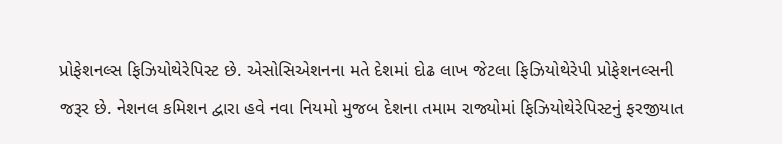પ્રોફેશનલ્સ ફિઝિયોથેરેપિસ્ટ છે. એસોસિએશનના મતે દેશમાં દોઢ લાખ જેટલા ફિઝિયોથેરેપી પ્રોફેશનલ્સની જરૂર છે. નેશનલ કમિશન દ્વારા હવે નવા નિયમો મુજબ દેશના તમામ રાજ્યોમાં ફિઝિયોથેરેપિસ્ટનું ફરજીયાત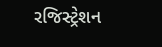રજિસ્ટ્રેશન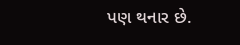પણ થનાર છે.